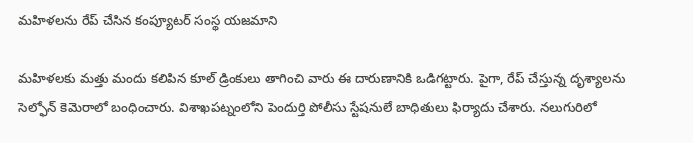మహిళలను రేప్ చేసిన కంప్యూటర్ సంస్థ యజమాని

మహిళలకు మత్తు మందు కలిపిన కూల్ డ్రింకులు తాగించి వారు ఈ దారుణానికి ఒడిగట్టారు. పైగా, రేప్ చేస్తున్న దృశ్యాలను సెల్ఫోన్ కెమెరాలో బంధించారు. విశాఖపట్నంలోని పెందుర్తి పోలీసు స్టేషనులే బాధితులు ఫిర్యాదు చేశారు. నలుగురిలో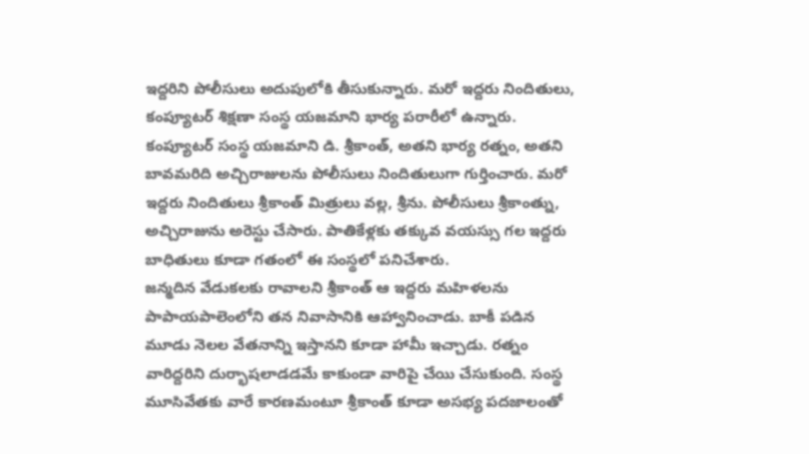ఇద్దరిని పోలీసులు అదుపులోకి తీసుకున్నారు. మరో ఇద్దరు నిందితులు, కంప్యూటర్ శిక్షణా సంస్థ యజమాని భార్య పరారీలో ఉన్నారు.
కంప్యూటర్ సంస్థ యజమాని డి. శ్రీకాంత్, అతని భార్య రత్నం, అతని బావమరిది అచ్చిరాజులను పోలీసులు నిందితులుగా గుర్తించారు. మరో ఇద్దరు నిందితులు శ్రీకాంత్ మిత్రులు వల్ల, శ్రీను. పోలీసులు శ్రీకాంత్ను, అచ్చిరాజును అరెస్టు చేసారు. పాతికేళ్లకు తక్కువ వయస్సు గల ఇద్దరు బాధితులు కూడా గతంలో ఈ సంస్థలో పనిచేశారు.
జన్మదిన వేడుకలకు రావాలని శ్రీకాంత్ ఆ ఇద్దరు మహిళలను పాపాయపాలెంలోని తన నివాసానికి ఆహ్వానించాడు. బాకీ పడిన మూడు నెలల వేతనాన్ని ఇస్తానని కూడా హామీ ఇచ్చాడు. రత్నం వారిద్దరిని దుర్భాషలాడడమే కాకుండా వారిపై చేయి చేసుకుంది. సంస్థ మూసివేతకు వారే కారణమంటూ శ్రీకాంత్ కూడా అసభ్య పదజాలంతో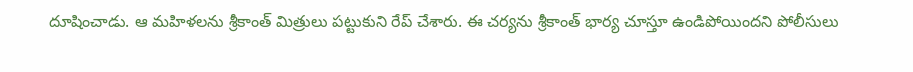దూషించాడు. ఆ మహిళలను శ్రీకాంత్ మిత్రులు పట్టుకుని రేప్ చేశారు. ఈ చర్యను శ్రీకాంత్ భార్య చూస్తూ ఉండిపోయిందని పోలీసులు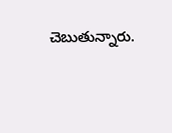చెబుతున్నారు.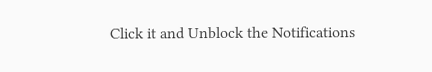Click it and Unblock the Notifications